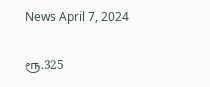News April 7, 2024

ரூ.325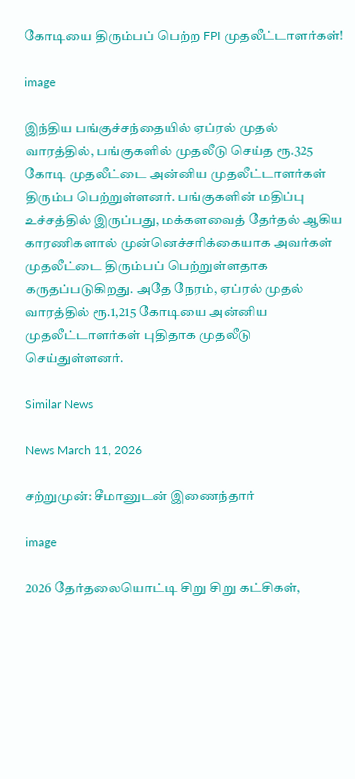கோடியை திரும்பப் பெற்ற FPI முதலீட்டாளர்கள்!

image

இந்திய பங்குச்சந்தையில் ஏப்ரல் முதல் வாரத்தில், பங்குகளில் முதலீடு செய்த ரூ.325 கோடி முதலீட்டை அன்னிய முதலீட்டாளர்கள் திரும்ப பெற்றுள்ளனர். பங்குகளின் மதிப்பு உச்சத்தில் இருப்பது, மக்களவைத் தேர்தல் ஆகிய காரணிகளால் முன்னெச்சரிக்கையாக அவர்கள் முதலீட்டை திரும்பப் பெற்றுள்ளதாக கருதப்படுகிறது. அதே நேரம், ஏப்ரல் முதல் வாரத்தில் ரூ.1,215 கோடியை அன்னிய முதலீட்டாளர்கள் புதிதாக முதலீடு செய்துள்ளனர்.

Similar News

News March 11, 2026

சற்றுமுன்: சீமானுடன் இணைந்தார்

image

2026 தேர்தலையொட்டி சிறு சிறு கட்சிகள்,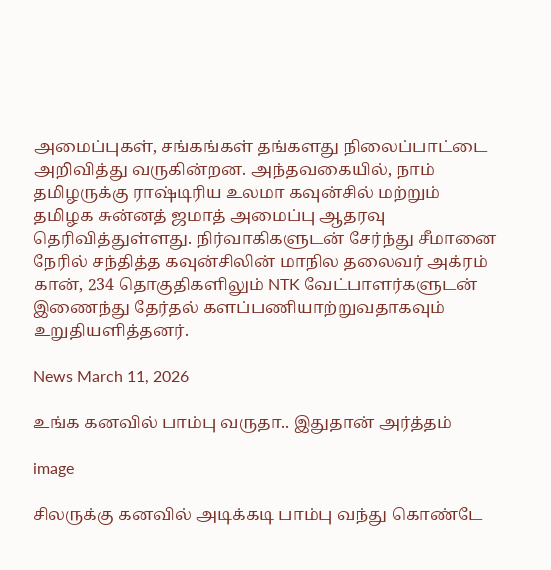அமைப்புகள், சங்கங்கள் தங்களது நிலைப்பாட்டை அறிவித்து வருகின்றன. அந்தவகையில், நாம் தமிழருக்கு ராஷ்டிரிய உலமா கவுன்சில் மற்றும் தமிழக சுன்னத் ஜமாத் அமைப்பு ஆதரவு தெரிவித்துள்ளது. நிர்வாகிகளுடன் சேர்ந்து சீமானை நேரில் சந்தித்த கவுன்சிலின் மாநில தலைவர் அக்ரம் கான், 234 தொகுதிகளிலும் NTK வேட்பாளர்களுடன் இணைந்து தேர்தல் களப்பணியாற்றுவதாகவும் உறுதியளித்தனர்.

News March 11, 2026

உங்க கனவில் பாம்பு வருதா.. இதுதான் அர்த்தம்

image

சிலருக்கு கனவில் அடிக்கடி பாம்பு வந்து கொண்டே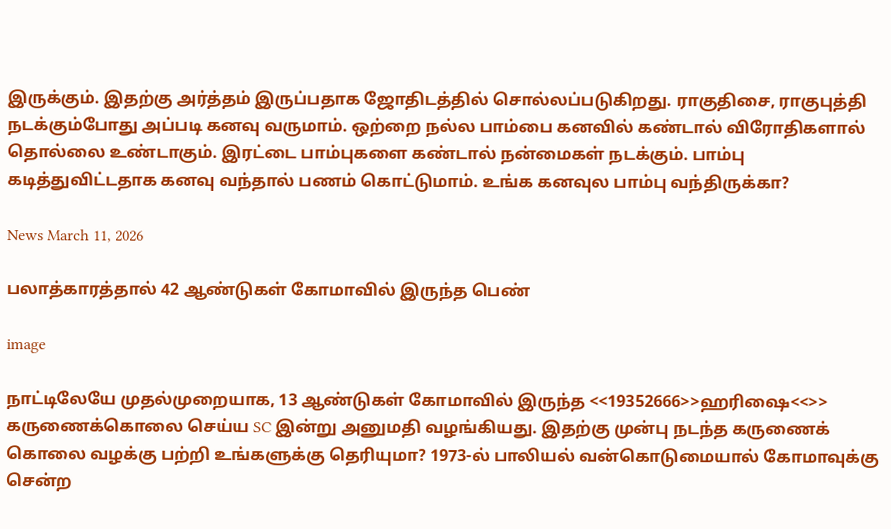இருக்கும். இதற்கு அர்த்தம் இருப்பதாக ஜோதிடத்தில் சொல்லப்படுகிறது. ராகுதிசை, ராகுபுத்தி நடக்கும்போது அப்படி கனவு வருமாம். ஒற்றை நல்ல பாம்பை கனவில் கண்டால் விரோதிகளால் தொல்லை உண்டாகும். இரட்டை பாம்புகளை கண்டால் நன்மைகள் நடக்கும். பாம்பு கடித்துவிட்டதாக கனவு வந்தால் பணம் கொட்டுமாம். உங்க கனவுல பாம்பு வந்திருக்கா?

News March 11, 2026

பலாத்காரத்தால் 42 ஆண்டுகள் கோமாவில் இருந்த பெண்

image

நாட்டிலேயே முதல்முறையாக, 13 ஆண்டுகள் கோமாவில் இருந்த <<19352666>>ஹரிஷை<<>> கருணைக்கொலை செய்ய SC இன்று அனுமதி வழங்கியது. இதற்கு முன்பு நடந்த கருணைக் கொலை வழக்கு பற்றி உங்களுக்கு தெரியுமா? 1973-ல் பாலியல் வன்கொடுமையால் கோமாவுக்கு சென்ற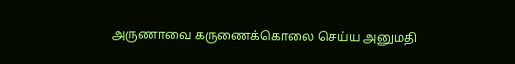அருணாவை கருணைக்கொலை செய்ய அனுமதி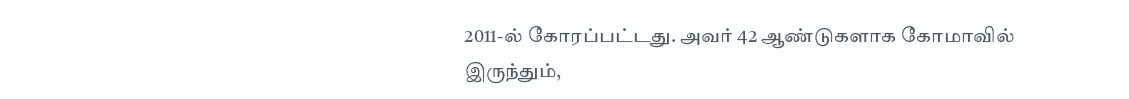2011-ல் கோரப்பட்டது. அவர் 42 ஆண்டுகளாக கோமாவில் இருந்தும்,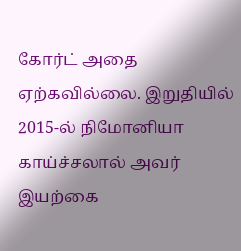கோர்ட் அதை ஏற்கவில்லை. இறுதியில் 2015-ல் நிமோனியா காய்ச்சலால் அவர் இயற்கை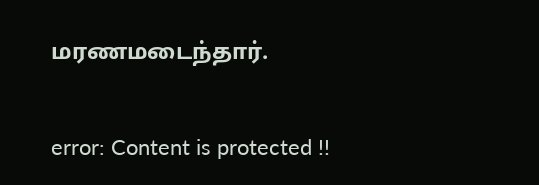மரணமடைந்தார்.

error: Content is protected !!